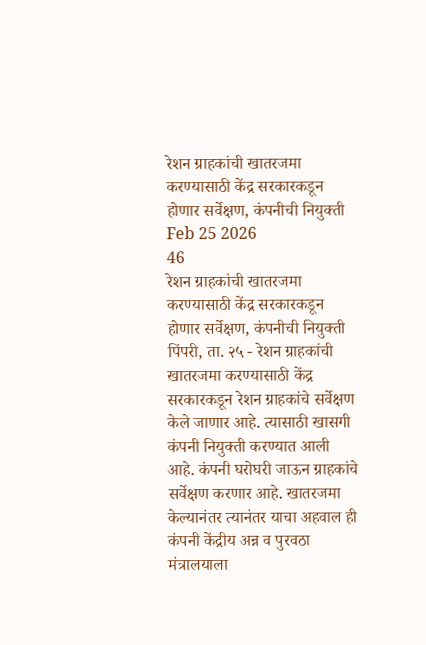रेशन ग्राहकांची खातरजमा करण्यासाठी केंद्र सरकारकडून होणार सर्वेक्षण, कंपनीची नियुक्ती
Feb 25 2026
46
रेशन ग्राहकांची खातरजमा करण्यासाठी केंद्र सरकारकडून होणार सर्वेक्षण, कंपनीची नियुक्ती
पिंपरी, ता. २५ - रेशन ग्राहकांची खातरजमा करण्यासाठी केंद्र सरकारकडून रेशन ग्राहकांचे सर्वेक्षण केले जाणार आहे. त्यासाठी खासगी कंपनी नियुक्ती करण्यात आली आहे. कंपनी घरोघरी जाऊन ग्राहकांचे सर्वेक्षण करणार आहे. खातरजमा केल्यानंतर त्यानंतर याचा अहवाल ही कंपनी केंद्रीय अन्न व पुरवठा मंत्रालयाला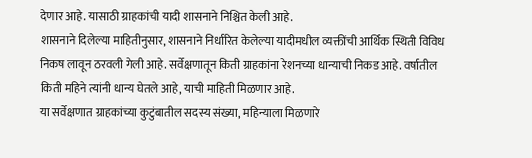देणार आहे. यासाठी ग्राहकांची यादी शासनाने निश्चित केली आहे.
शासनाने दिलेल्या माहितीनुसार, शासनाने निर्धारित केलेल्या यादीमधील व्यक्तींची आर्थिक स्थिती विविध निकष लावून ठरवली गेली आहे. सर्वेक्षणातून किती ग्राहकांना रेशनच्या धान्याची निकड आहे. वर्षातील किती महिने त्यांनी धान्य घेतले आहे, याची माहिती मिळणार आहे.
या सर्वेक्षणात ग्राहकांच्या कुटुंबातील सदस्य संख्या, महिन्याला मिळणारे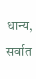धान्य, सर्वात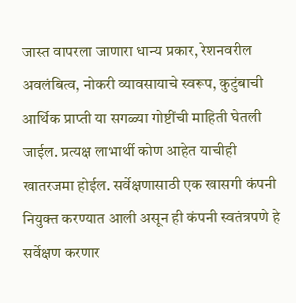जास्त वापरला जाणारा धान्य प्रकार, रेशनवरील अवलंबित्व, नोकरी व्यावसायाचे स्वरूप, कुटुंबाची आर्थिक प्राप्ती या सगळ्या गोष्टींची माहिती घेतली जाईल. प्रत्यक्ष लाभार्थी कोण आहेत याचीही खातरजमा होईल. सर्वेक्षणासाठी एक खासगी कंपनी नियुक्त करण्यात आली असून ही कंपनी स्वतंत्रपणे हे सर्वेक्षण करणार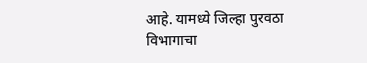आहे. यामध्ये जिल्हा पुरवठा विभागाचा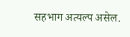सहभाग अत्यल्प असेल.